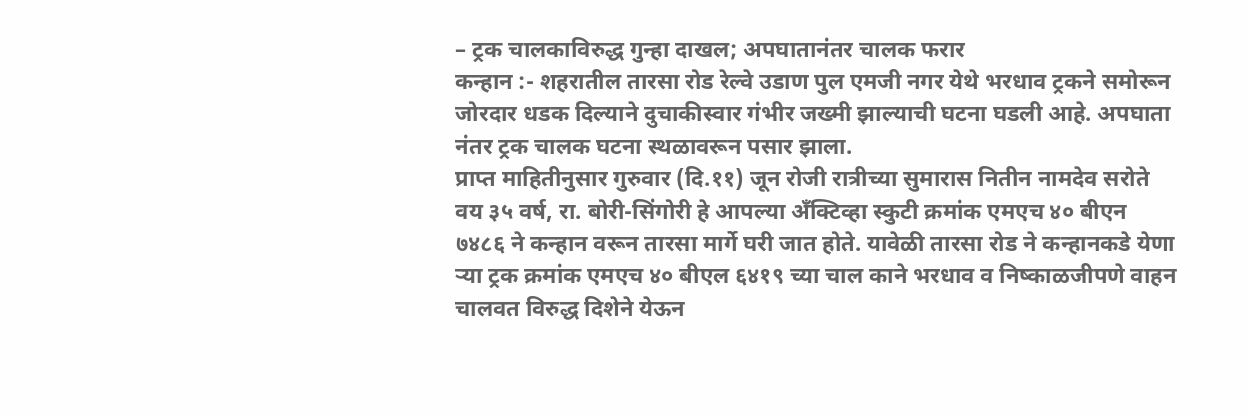– ट्रक चालकाविरुद्ध गुन्हा दाखल; अपघातानंतर चालक फरार
कन्हान :- शहरातील तारसा रोड रेल्वे उडाण पुल एमजी नगर येथे भरधाव ट्रकने समोरून जोरदार धडक दिल्याने दुचाकीस्वार गंभीर जख्मी झाल्याची घटना घडली आहे. अपघाता नंतर ट्रक चालक घटना स्थळावरून पसार झाला.
प्राप्त माहितीनुसार गुरुवार (दि.११) जून रोजी रात्रीच्या सुमारास नितीन नामदेव सरोते वय ३५ वर्ष, रा. बोरी-सिंगोरी हे आपल्या अँक्टिव्हा स्कुटी क्रमांक एमएच ४० बीएन ७४८६ ने कन्हान वरून तारसा मार्गे घरी जात होते. यावेळी तारसा रोड ने कन्हानकडे येणा ऱ्या ट्रक क्रमांक एमएच ४० बीएल ६४१९ च्या चाल काने भरधाव व निष्काळजीपणे वाहन चालवत विरुद्ध दिशेने येऊन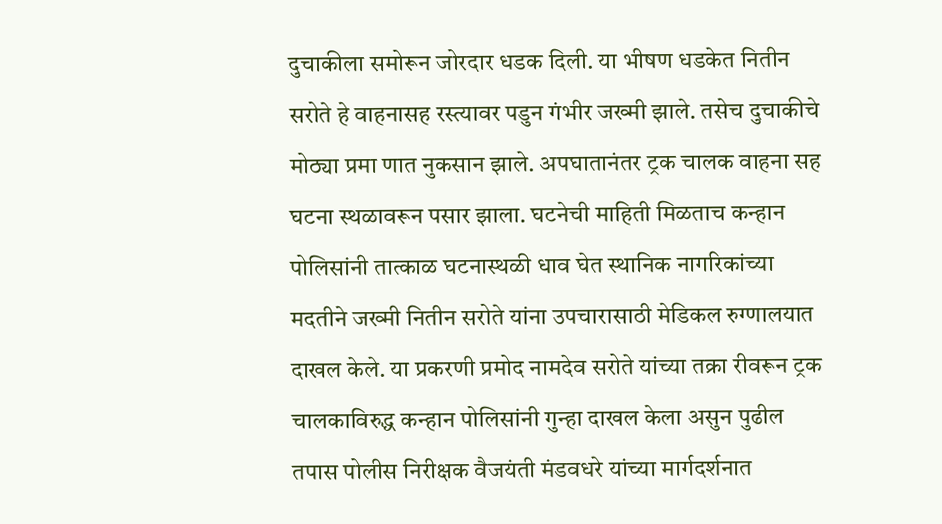दुचाकीला समोरून जोरदार धडक दिली. या भीषण धडकेत नितीन सरोते हे वाहनासह रस्त्यावर पडुन गंभीर जख्मी झाले. तसेच दुचाकीचे मोठ्या प्रमा णात नुकसान झाले. अपघातानंतर ट्रक चालक वाहना सह घटना स्थळावरून पसार झाला. घटनेची माहिती मिळताच कन्हान पोलिसांनी तात्काळ घटनास्थळी धाव घेत स्थानिक नागरिकांच्या मदतीने जख्मी नितीन सरोते यांना उपचारासाठी मेडिकल रुग्णालयात दाखल केले. या प्रकरणी प्रमोद नामदेव सरोते यांच्या तक्रा रीवरून ट्रक चालकाविरुद्ध कन्हान पोलिसांनी गुन्हा दाखल केला असुन पुढील तपास पोलीस निरीक्षक वैजयंती मंडवधरे यांच्या मार्गदर्शनात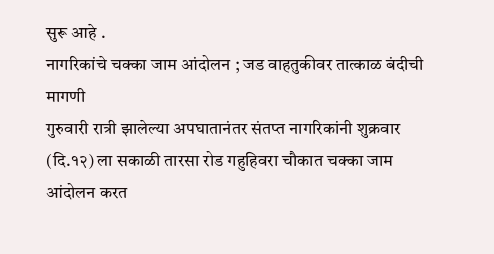सुरू आहे .
नागरिकांचे चक्का जाम आंदोलन ; जड वाहतुकीवर तात्काळ बंदीची मागणी
गुरुवारी रात्री झालेल्या अपघातानंतर संतप्त नागरिकांनी शुक्रवार (दि.१२) ला सकाळी तारसा रोड गहुहिवरा चौकात चक्का जाम आंदोलन करत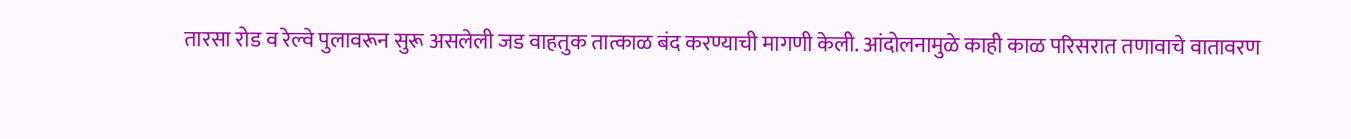तारसा रोड व रेल्वे पुलावरून सुरू असलेली जड वाहतुक तात्काळ बंद करण्याची मागणी केली. आंदोलनामुळे काही काळ परिसरात तणावाचे वातावरण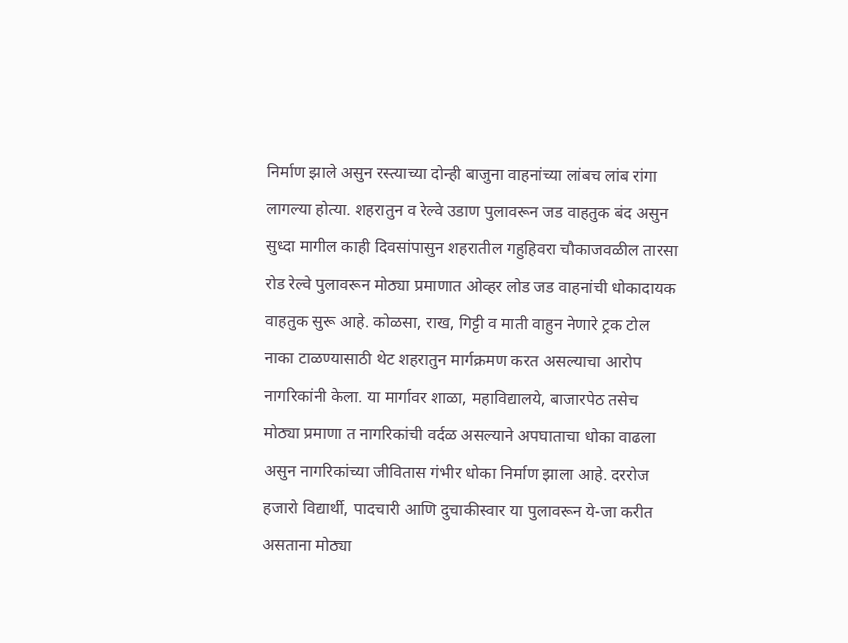निर्माण झाले असुन रस्त्याच्या दोन्ही बाजुना वाहनांच्या लांबच लांब रांगा लागल्या होत्या. शहरातुन व रेल्वे उडाण पुलावरून जड वाहतुक बंद असुन सुध्दा मागील काही दिवसांपासुन शहरातील गहुहिवरा चौकाजवळील तारसा रोड रेल्वे पुलावरून मोठ्या प्रमाणात ओव्हर लोड जड वाहनांची धोकादायक वाहतुक सुरू आहे. कोळसा, राख, गिट्टी व माती वाहुन नेणारे ट्रक टोल नाका टाळण्यासाठी थेट शहरातुन मार्गक्रमण करत असल्याचा आरोप नागरिकांनी केला. या मार्गावर शाळा, महाविद्यालये, बाजारपेठ तसेच मोठ्या प्रमाणा त नागरिकांची वर्दळ असल्याने अपघाताचा धोका वाढला असुन नागरिकांच्या जीवितास गंभीर धोका निर्माण झाला आहे. दररोज हजारो विद्यार्थी, पादचारी आणि दुचाकीस्वार या पुलावरून ये-जा करीत असताना मोठ्या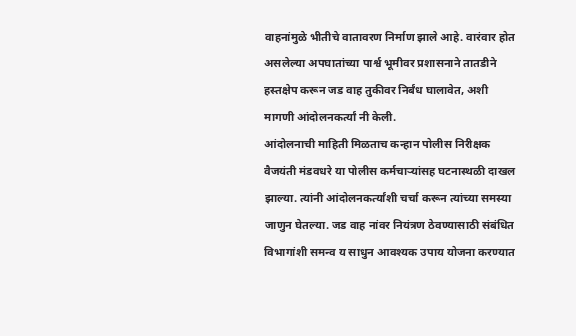वाहनांमुळे भीतीचे वातावरण निर्माण झाले आहे. वारंवार होत असलेल्या अपघातांच्या पार्श्व भूमीवर प्रशासनाने तातडीने हस्तक्षेप करून जड वाह तुकीवर निर्बंध घालावेत, अशी मागणी आंदोलनकर्त्यां नी केली.
आंदोलनाची माहिती मिळताच कन्हान पोलीस निरीक्षक वैजयंती मंडवधरे या पोलीस कर्मचाऱ्यांसह घटनास्थळी दाखल झाल्या. त्यांनी आंदोलनकर्त्यांशी चर्चा करून त्यांच्या समस्या जाणुन घेतल्या. जड वाह नांवर नियंत्रण ठेवण्यासाठी संबंधित विभागांशी समन्व य साधुन आवश्यक उपाय योजना करण्यात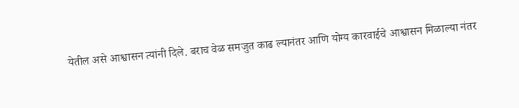येतील असे आश्वासन त्यांनी दिले. बराच वेळ समजुत काढ ल्यानंतर आणि योग्य कारवाईचे आश्वासन मिळाल्या नंतर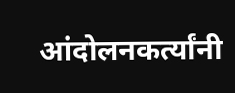आंदोलनकर्त्यांनी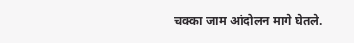चक्का जाम आंदोलन मागे घेतले.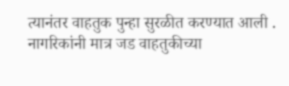त्यानंतर वाहतुक पुन्हा सुरळीत करण्यात आली . नागरिकांनी मात्र जड वाहतुकीच्या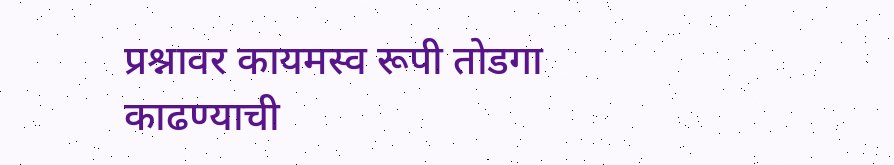प्रश्नावर कायमस्व रूपी तोडगा काढण्याची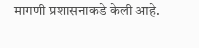मागणी प्रशासनाकडे केली आहे.